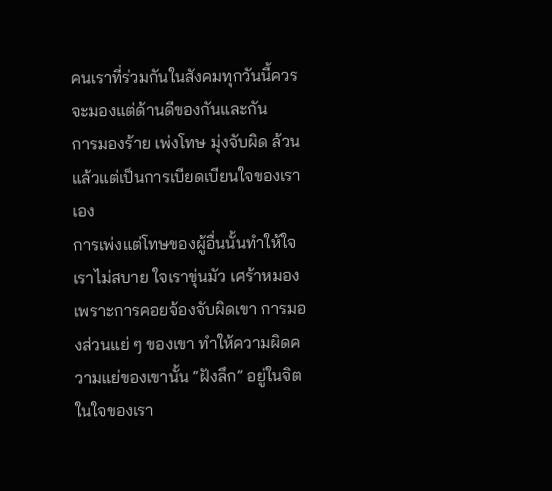คนเราที่ร่วมกันในสังคมทุกวันนี้ควรจะมองแต่ด้านดีของกันและกัน
การมองร้าย เพ่งโทษ มุ่งจับผิด ล้วนแล้วแต่เป็นการเบียดเบียนใจของเราเอง
การเพ่งแต่โทษของผู้อื่นนั้นทำให้ใจเราไม่สบาย ใจเราขุ่นมัว เศร้าหมองเพราะการคอยจ้องจับผิดเขา การมองส่วนแย่ ๆ ของเขา ทำให้ความผิดความแย่ของเขานั้น “ฝังลึก” อยู่ในจิตในใจของเรา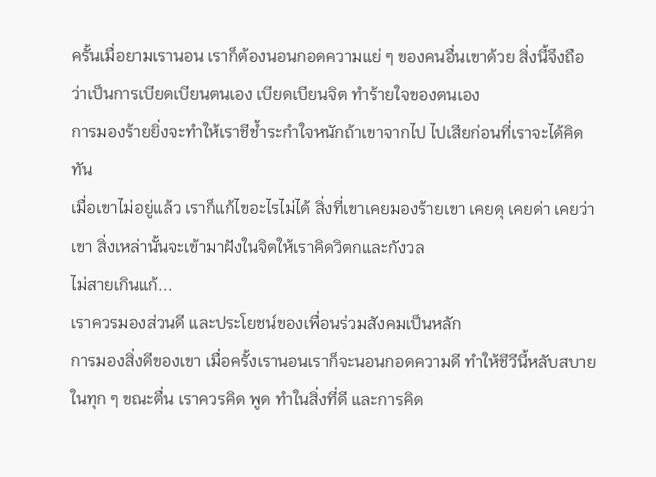ครั้นเมื่อยามเรานอน เราก็ต้องนอนกอดความแย่ ๆ ของคนอื่นเขาด้วย สิ่งนี้จึงถือว่าเป็นการเบียดเบียนตนเอง เบียดเบียนจิต ทำร้ายใจของตนเอง
การมองร้ายยิ่งจะทำให้เราชีช้ำระกำใจหนักถ้าเขาจากไป ไปเสียก่อนที่เราจะได้คิดทัน
เมื่อเขาไม่อยู่แล้ว เราก็แก้ไขอะไรไม่ได้ สิ่งที่เขาเคยมองร้ายเขา เคยดุ เคยด่า เคยว่าเขา สิ่งเหล่านั้นจะเข้ามาฝังในจิตให้เราคิดวิตกและกังวล
ไม่สายเกินแก้...
เราควรมองส่วนดี และประโยชน์ของเพื่อนร่วมสังคมเป็นหลัก
การมองสิ่งดีของเขา เมื่อครั้งเรานอนเราก็จะนอนกอดความดี ทำให้ชีวีนี้หลับสบาย
ในทุก ๆ ขณะตื่น เราควรคิด พูด ทำในสิ่งที่ดี และการคิด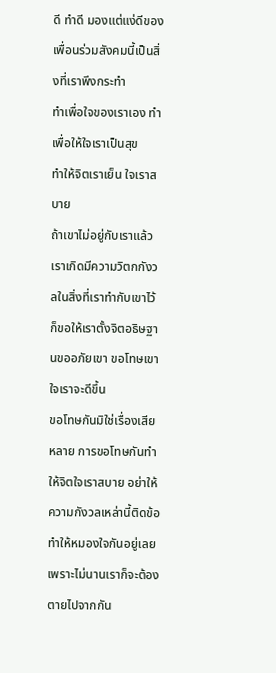ดี ทำดี มองแต่แง่ดีของเพื่อนร่วมสังคมนี้เป็นสิ่งที่เราพึงกระทำ
ทำเพื่อใจของเราเอง ทำเพื่อให้ใจเราเป็นสุข
ทำให้จิตเราเย็น ใจเราสบาย
ถ้าเขาไม่อยู่กับเราแล้ว เราเกิดมีความวิตกกังวลในสิ่งที่เราทำกับเขาไว้ ก็ขอให้เราตั้งจิตอธิษฐานขออภัยเขา ขอโทษเขา ใจเราจะดีขึ้น
ขอโทษกันมิใช่เรื่องเสียหลาย การขอโทษกันทำให้จิตใจเราสบาย อย่าให้ความกังวลเหล่านี้ติดข้อทำให้หมองใจกันอยู่เลย เพราะไม่นานเราก็จะต้องตายไปจากกัน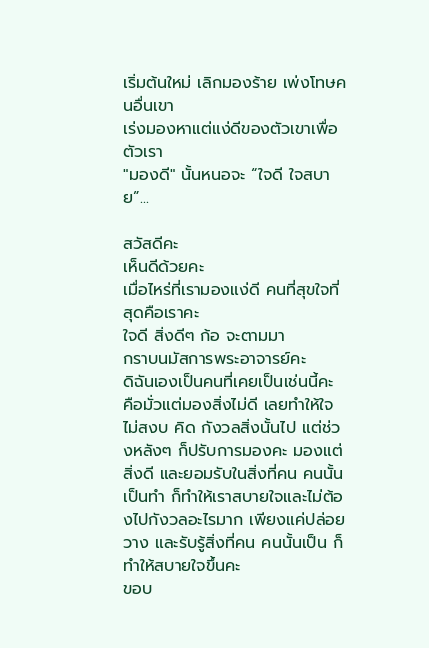เริ่มต้นใหม่ เลิกมองร้าย เพ่งโทษคนอื่นเขา
เร่งมองหาแต่แง่ดีของตัวเขาเพื่อตัวเรา
"มองดี" นั้นหนอจะ “ใจดี ใจสบาย”...

สวัสดีคะ
เห็นดีด้วยคะ
เมื่อไหร่ที่เรามองแง่ดี คนที่สุขใจที่สุดคือเราคะ
ใจดี สิ่งดีๆ ก้อ จะตามมา
กราบนมัสการพระอาจารย์คะ
ดิฉันเองเป็นคนที่เคยเป็นเช่นนี้คะ คือมั่วแต่มองสิ่งไม่ดี เลยทำให้ใจไม่สงบ คิด กังวลสิ่งนั้นไป แต่ช่วงหลังๆ ก็ปรับการมองคะ มองแต่สิ่งดี และยอมรับในสิ่งที่คน คนนั้นเป็นทำ ก็ทำให้เราสบายใจและไม่ต้องไปกังวลอะไรมาก เพียงแค่ปล่อยวาง และรับรู้สิ่งที่คน คนนั้นเป็น ก็ทำให้สบายใจขึ้นคะ
ขอบ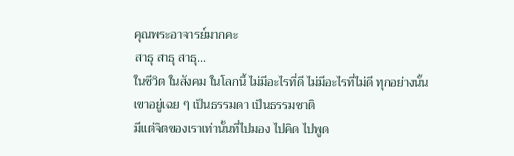คุณพระอาจารย์มากคะ
สาธุ สาธุ สาธุ...
ในชีวิต ในสังคม ในโลกนี้ ไม่มีอะไรที่ดี ไม่มีอะไรที่ไม่ดี ทุกอย่างนั้นเขาอยู่เฉย ๆ เป็นธรรมดา เป็นธรรมชาติ
มีแต่จิตของเราเท่านั้นที่ไปมอง ไปคิด ไปพูด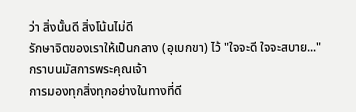ว่า สิ่งนั้นดี สิ่งโน้นไม่ดี
รักษาจิตของเราให้เป็นกลาง (อุเบกขา) ไว้ "ใจจะดี ใจจะสบาย..."
กราบนมัสการพระคุณเจ้า
การมองทุกสิ่งทุกอย่างในทางที่ดี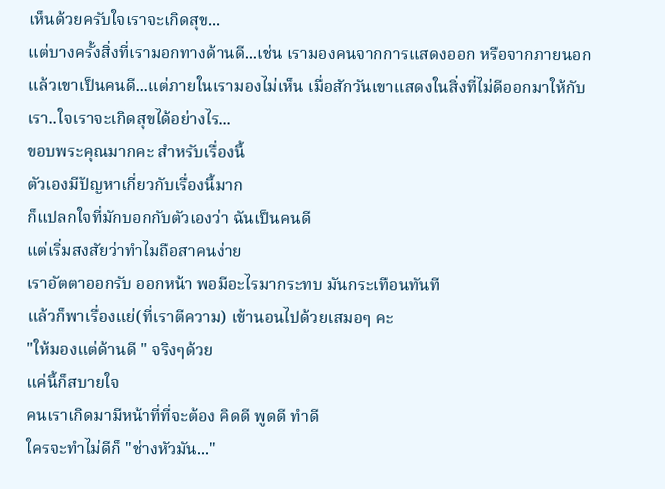เห็นด้วยครับใจเราจะเกิดสุข...
แต่บางครั้งสิ่งที่เรามอกทางด้านดี...เช่น เรามองคนจากการแสดงออก หรือจากภายนอก แล้วเขาเป็นคนดี...แต่ภายในเรามองไม่เห็น เมื่อสักวันเขาแสดงในสิ่งที่ไม่ดีออกมาให้กับเรา..ใจเราจะเกิดสุขได้อย่างไร...
ขอบพระคุณมากคะ สำหรับเรื่องนี้
ตัวเองมีปัญหาเกี่ยวกับเรื่องนี้มาก
ก็แปลกใจที่มักบอกกับตัวเองว่า ฉันเป็นคนดี
แต่เริ่มสงสัยว่าทำไมถือสาคนง่าย
เราอัตตาออกรับ ออกหน้า พอมีอะไรมากระทบ มันกระเทือนทันที
แล้วก็พาเรื่องแย่(ที่เราตีความ) เข้านอนไปด้วยเสมอๆ คะ
"ให้มองแต่ด้านดี " จริงๆด้วย
แค่นี้ก็สบายใจ
คนเราเกิดมามีหน้าที่ที่จะต้อง คิดดี พูดดี ทำดี
ใครจะทำไม่ดีก็ "ช่างหัวมัน..."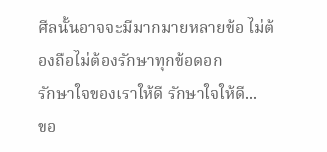ศีลนั้นอาจจะมีมากมายหลายข้อ ไม่ต้องถือไม่ต้องรักษาทุกข้อดอก
รักษาใจของเราให้ดี รักษาใจให้ดี...
ขอ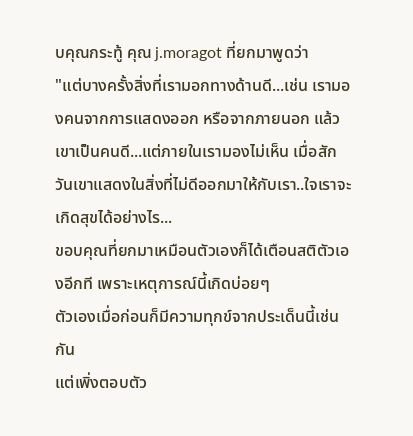บคุณกระทู้ คุณ j.moragot ที่ยกมาพูดว่า
"แต่บางครั้งสิ่งที่เรามอกทางด้านดี...เช่น เรามองคนจากการแสดงออก หรือจากภายนอก แล้วเขาเป็นคนดี...แต่ภายในเรามองไม่เห็น เมื่อสักวันเขาแสดงในสิ่งที่ไม่ดีออกมาให้กับเรา..ใจเราจะเกิดสุขได้อย่างไร...
ขอบคุณที่ยกมาเหมือนตัวเองก็ได้เตือนสติตัวเองอีกที เพราะเหตุการณ์นี้เกิดบ่อยๆ
ตัวเองเมื่อก่อนก็มีความทุกข์จากประเด็นนี้เช่นกัน
แต่เพิ่งตอบตัว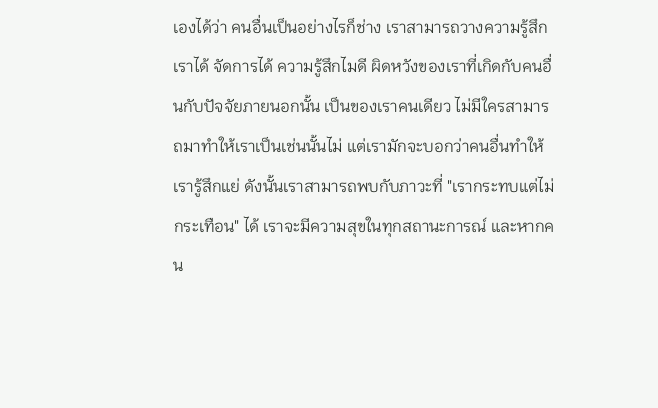เองได้ว่า คนอื่นเป็นอย่างไรก็ช่าง เราสามารถวางความรู้สึกเราได้ จัดการได้ ความรู้สึกไมดี ผิดหวังของเราที่เกิดกับคนอื่นกับปัจจัยภายนอกนั้น เป็นของเราคนเดียว ไม่มีใครสามารถมาทำให้เราเป็นเช่นนั้นไม่ แต่เรามักจะบอกว่าคนอื่นทำให้เรารู้สึกแย่ ดังนั้นเราสามารถพบกับภาวะที่ "เรากระทบแต่ไม่กระเทือน" ได้ เราจะมีความสุขในทุกสถานะการณ์ และหากคน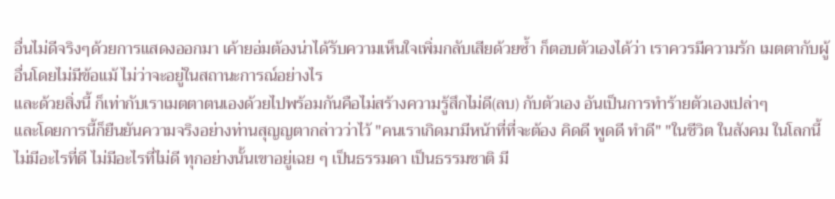อื่นไม่ดีจริงๆด้วยการแสดงออกมา เค้ายอ่มต้องน่าได้รับความเห็นใจเพิ่มกลับเสียด้วยซ้ำ ก็ตอบตัวเองได้ว่า เราควรมีความรัก เมตตากับผู้อื่นโดยไม่มีข้อแม้ ไม่ว่าจะอยู่ในสถานะการณ์อย่างไร
และด้วยสิ่งนี้ ก็เท่ากับเราเมตตาตนเองด้วยไปพร้อมกันคือไม่สร้างความรู้สึกไม่ดี(ลบ) กับตัวเอง อันเป็นการทำร้ายตัวเองเปล่าๆ
และโดยการนี้ก็ยืนยันความจริงอย่างท่านสุญญตากล่าวว่าไว้ "คนเราเกิดมามีหน้าที่ที่จะต้อง คิดดี พูดดี ทำดี" "ในชีวิต ในสังคม ในโลกนี้ ไม่มีอะไรที่ดี ไม่มีอะไรที่ไม่ดี ทุกอย่างนั้นเขาอยู่เฉย ๆ เป็นธรรมดา เป็นธรรมชาติ มี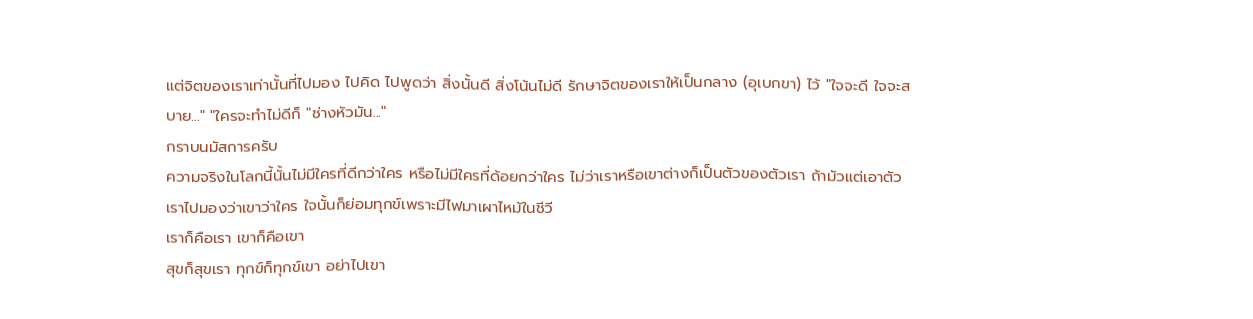แต่จิตของเราเท่านั้นที่ไปมอง ไปคิด ไปพูดว่า สิ่งนั้นดี สิ่งโน้นไม่ดี รักษาจิตของเราให้เป็นกลาง (อุเบกขา) ไว้ "ใจจะดี ใจจะสบาย..." "ใครจะทำไม่ดีก็ "ช่างหัวมัน..."
กราบนมัสการครับ
ความจริงในโลกนี้นั้นไม่มีใครที่ดีกว่าใคร หรือไม่มีใครที่ด้อยกว่าใคร ไม่ว่าเราหรือเขาต่างก็เป็นตัวของตัวเรา ถ้ามัวแต่เอาตัวเราไปมองว่าเขาว่าใคร ใจนั้นก็ย่อมทุกข์เพราะมีไฟมาเผาไหม้ในชีวี
เราก็คือเรา เขาก็คือเขา
สุขก็สุขเรา ทุกข์ก็ทุกข์เขา อย่าไปเขา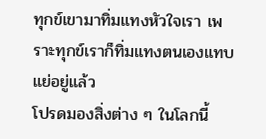ทุกข์เขามาทิ่มแทงหัวใจเรา เพราะทุกข์เราก็ทิ่มแทงตนเองแทบแย่อยู่แล้ว
โปรดมองสิ่งต่าง ๆ ในโลกนี้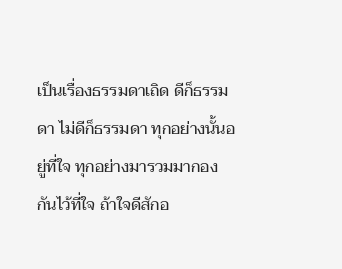เป็นเรื่องธรรมดาเถิด ดีก็ธรรมดา ไม่ดีก็ธรรมดา ทุกอย่างนั้นอยู่ที่ใจ ทุกอย่างมารวมมากองกันไว้ที่ใจ ถ้าใจดีสักอ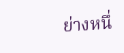ย่างหนึ่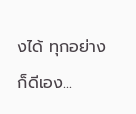งได้ ทุกอย่างก็ดีเอง...